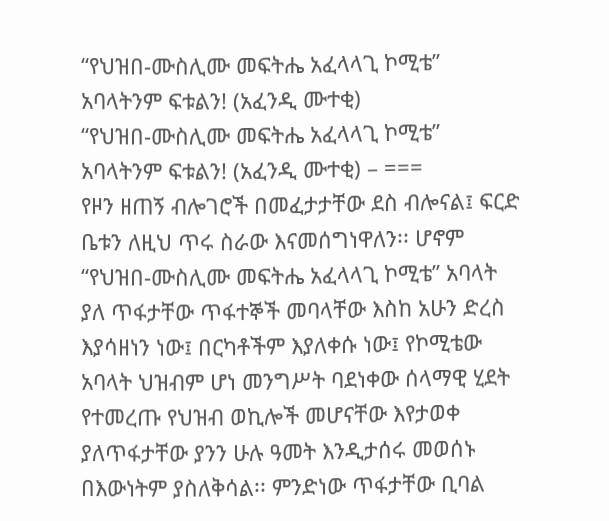“የህዝበ-ሙስሊሙ መፍትሔ አፈላላጊ ኮሚቴ” አባላትንም ፍቱልን! (አፈንዲ ሙተቂ)
“የህዝበ-ሙስሊሙ መፍትሔ አፈላላጊ ኮሚቴ” አባላትንም ፍቱልን! (አፈንዲ ሙተቂ) – ===
የዞን ዘጠኝ ብሎገሮች በመፈታታቸው ደስ ብሎናል፤ ፍርድ ቤቱን ለዚህ ጥሩ ስራው እናመሰግነዋለን፡፡ ሆኖም “የህዝበ-ሙስሊሙ መፍትሔ አፈላላጊ ኮሚቴ” አባላት ያለ ጥፋታቸው ጥፋተኞች መባላቸው እስከ አሁን ድረስ እያሳዘነን ነው፤ በርካቶችም እያለቀሱ ነው፤ የኮሚቴው አባላት ህዝብም ሆነ መንግሥት ባደነቀው ሰላማዊ ሂደት የተመረጡ የህዝብ ወኪሎች መሆናቸው እየታወቀ ያለጥፋታቸው ያንን ሁሉ ዓመት እንዲታሰሩ መወሰኑ በእውነትም ያስለቅሳል፡፡ ምንድነው ጥፋታቸው ቢባል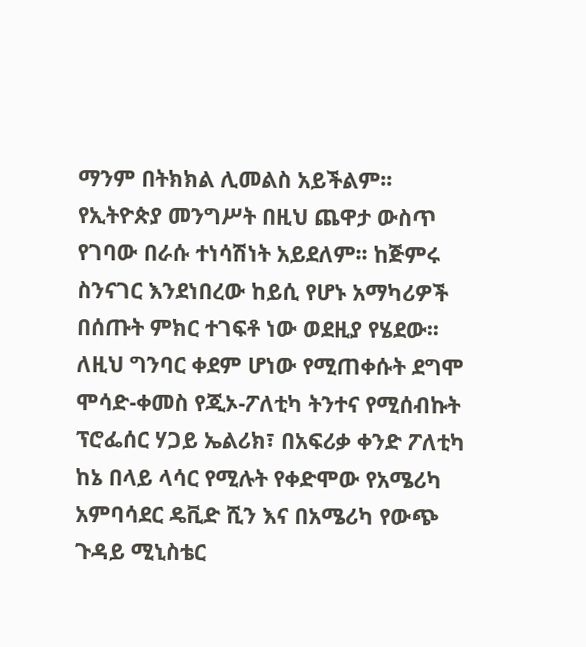ማንም በትክክል ሊመልስ አይችልም፡፡
የኢትዮጵያ መንግሥት በዚህ ጨዋታ ውስጥ የገባው በራሱ ተነሳሽነት አይደለም፡፡ ከጅምሩ ስንናገር እንደነበረው ከይሲ የሆኑ አማካሪዎች በሰጡት ምክር ተገፍቶ ነው ወደዚያ የሄደው፡፡ ለዚህ ግንባር ቀደም ሆነው የሚጠቀሱት ደግሞ ሞሳድ-ቀመስ የጂኦ-ፖለቲካ ትንተና የሚሰብኩት ፕሮፌሰር ሃጋይ ኤልሪክ፣ በአፍሪቃ ቀንድ ፖለቲካ ከኔ በላይ ላሳር የሚሉት የቀድሞው የአሜሪካ አምባሳደር ዴቪድ ሺን እና በአሜሪካ የውጭ ጉዳይ ሚኒስቴር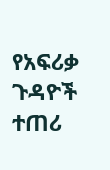የአፍሪቃ ጉዳዮች ተጠሪ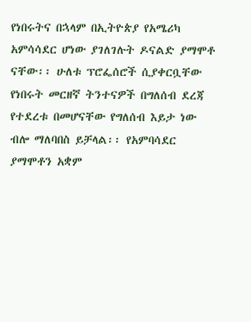የነበሩትና በኋላም በኢትዮጵያ የአሜሪካ አምሳሳደር ሆነው ያገለገሉት ዶናልድ ያማሞቶ ናቸው፡፡ ሁለቱ ፕሮፌሰሮች ሲያቀርቧቸው የነበሩት መርዘኛ ትንተናዎች በግለሰብ ደረጃ የተደረቱ በመሆናቸው የግለሰብ እይታ ነው ብሎ ማለባበስ ይቻላል፡፡ የአምባሳደር ያማሞቶን አቋም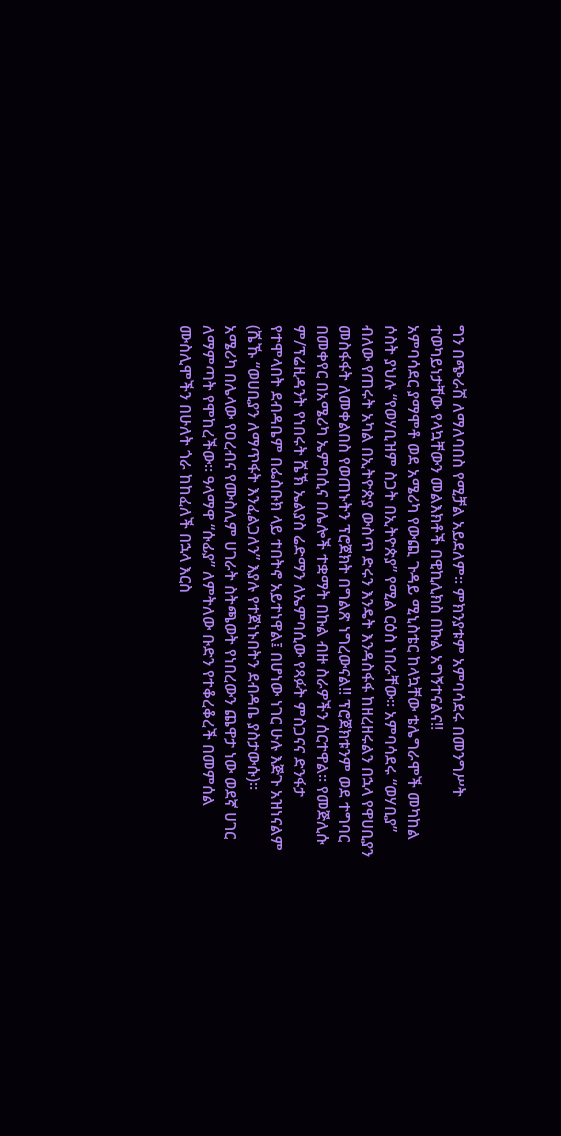ግን በጭራሽ ለማለባበስ የሚቻል አይደለም፡፡ ምክንያቱም አምባሳደሩ በመንግሥት ተወካይነታቸው የላኳቸውን መልእክቶች በዊኪሊክስ በኩል አግኝተናልና!!
አምባሳደር ያማሞቶ ወደ አሜሪካ የውጪ ጉዳይ ሚኒስቴር ከላኳቸው ቴሌግራሞች መካከል ሶስት ያህሉ “የወሃቢዝም ስጋት በኢትዮጵያ” የሚል ርዕስ ነበራቸው፡፡ አምባሳደሩ “ወሃቢያ” ብለው የጠሩት አካል በኢትዮጵያ ውስጥ ድሩን እንዴት እንዳስፋፋ ከዘረዘሩልን በኋላ የዋሀቢያን መስፋፋት ለመቀልበስ የወጠኑትን ፕሮጀክት በግልጽ ነግረውናል!! ፕሮጀክቱንም ወደ ተግባር በመቀየር በአሜሪካ ኤምባሲና በሌሎች ተቋማት በኩል ብዙ ስራዎችን ሰርተዋል፡፡ የመጅሊሱ ም/ፕሬዚዳንት የነበሩት ሼኽ ኤልያስ ሬድማን ለኤምባሲው የጻፉት ምስጋናና ድንፋታ የተሞላበት ደብዳቤም በፌስቡክ ላይ ተበትኖ አይተነዋል፤ በሆነው ነገር ሁሉ እጅጉ አዝነናልም (ሼኹ “ወሀቢያን ለማጥፋት እንፈልጋለን” እያሉ የተጀነኑበትን ደብዳቤ ያስታውሱ)፡፡
አሜሪካ በሌላው የዐረብና የሙስሊም ሀገራት ስትጫወት የነበረውን ጨዋታ ነው ወደኛ ሀገር ለማምጣት የሞከረችው፡፡ ዓላማዋ “ሱፊያ” ለምትለው ቡድን የተቆረቆረች በመምሰል ሙስሊሞችን በሁለት ጎራ ከከፈለች በኋላ እርስ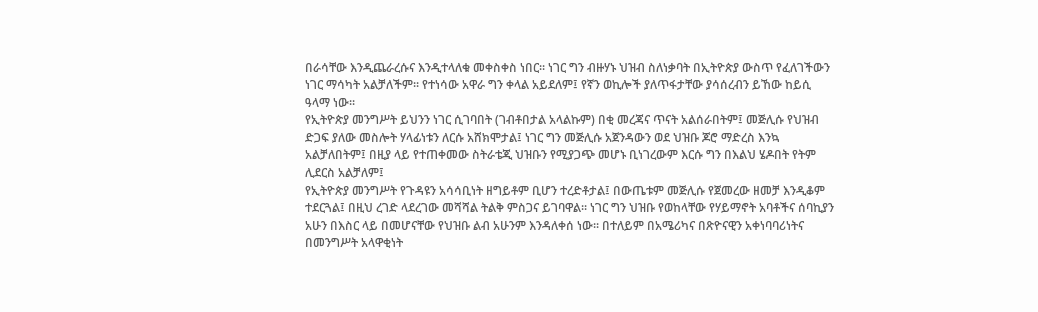በራሳቸው እንዲጨራረሱና እንዲተላለቁ መቀስቀስ ነበር፡፡ ነገር ግን ብዙሃኑ ህዝብ ስለነቃባት በኢትዮጵያ ውስጥ የፈለገችውን ነገር ማሳካት አልቻለችም፡፡ የተነሳው አዋራ ግን ቀላል አይደለም፤ የኛን ወኪሎች ያለጥፋታቸው ያሳሰረብን ይኸው ከይሲ ዓላማ ነው፡፡
የኢትዮጵያ መንግሥት ይህንን ነገር ሲገባበት (ገብቶበታል አላልኩም) በቂ መረጃና ጥናት አልሰራበትም፤ መጅሊሱ የህዝብ ድጋፍ ያለው መስሎት ሃላፊነቱን ለርሱ አሸክሞታል፤ ነገር ግን መጅሊሱ አጀንዳውን ወደ ህዝቡ ጆሮ ማድረስ እንኳ አልቻለበትም፤ በዚያ ላይ የተጠቀመው ስትራቴጂ ህዝቡን የሚያጋጭ መሆኑ ቢነገረውም እርሱ ግን በእልህ ሄዶበት የትም ሊደርስ አልቻለም፤
የኢትዮጵያ መንግሥት የጉዳዩን አሳሳቢነት ዘግይቶም ቢሆን ተረድቶታል፤ በውጤቱም መጅሊሱ የጀመረው ዘመቻ እንዲቆም ተደርጓል፤ በዚህ ረገድ ላደረገው መሻሻል ትልቅ ምስጋና ይገባዋል፡፡ ነገር ግን ህዝቡ የወከላቸው የሃይማኖት አባቶችና ሰባኪያን አሁን በእስር ላይ በመሆናቸው የህዝቡ ልብ አሁንም እንዳለቀሰ ነው፡፡ በተለይም በአሜሪካና በጽዮናዊን አቀነባባሪነትና በመንግሥት አላዋቂነት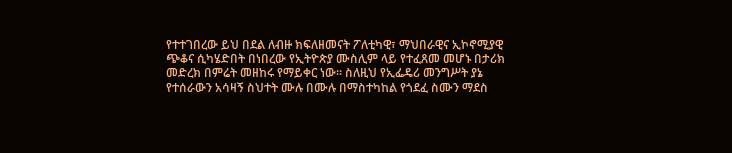የተተገበረው ይህ በደል ለብዙ ክፍለዘመናት ፖለቲካዊ፣ ማህበራዊና ኢኮኖሚያዊ ጭቆና ሲካሄድበት በነበረው የኢትዮጵያ ሙስሊም ላይ የተፈጸመ መሆኑ በታሪክ መድረክ በምሬት መዘከሩ የማይቀር ነው፡፡ ስለዚህ የኢፌዴሪ መንግሥት ያኔ የተሰራውን አሳዛኝ ስህተት ሙሉ በሙሉ በማስተካከል የጎደፈ ስሙን ማደስ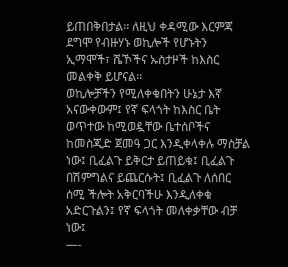ይጠበቅበታል፡፡ ለዚህ ቀዳሚው እርምጃ ደግሞ የብዙሃኑ ወኪሎች የሆኑትን ኢማሞች፣ ሼኾችና ኡስታዞች ከእስር መልቀቅ ይሆናል፡፡
ወኪሎቻችን የሚለቀቁበትን ሁኔታ እኛ አናውቀውም፤ የኛ ፍላጎት ከእስር ቤት ወጥተው ከሚወዷቸው ቤተሰቦችና ከመስጂድ ጀመዓ ጋር እንዲቀላቀሉ ማስቻል ነው፤ ቢፈልጉ ይቅርታ ይጠይቁ፤ ቢፈልጉ በሽምግልና ይጨርሱት፤ ቢፈልጉ ለሰበር ሰሚ ችሎት አቅርባችሁ እንዲለቀቁ አድርጉልን፤ የኛ ፍላጎት መለቀቃቸው ብቻ ነው፤
—-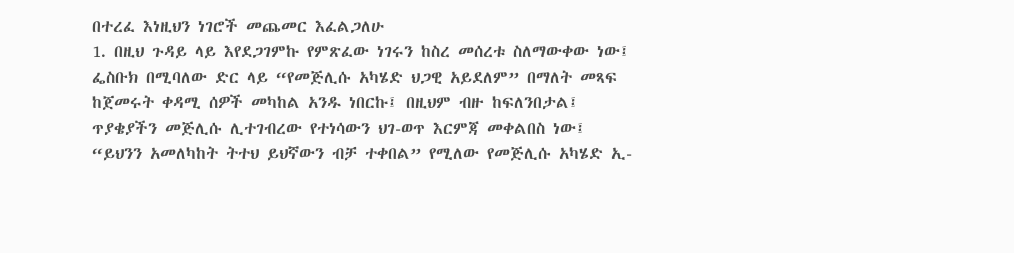በተረፈ እነዚህን ነገሮች መጨመር እፈልጋለሁ
1. በዚህ ጉዳይ ላይ እየደጋገምኩ የምጽፈው ነገሩን ከስረ መሰረቱ ስለማውቀው ነው፤ ፌስቡክ በሚባለው ድር ላይ “የመጅሊሱ አካሄድ ህጋዊ አይደለም” በማለት መጻፍ ከጀመሩት ቀዳሚ ሰዎች መካከል አንዱ ነበርኩ፤ በዚህም ብዙ ከፍለንበታል፤ ጥያቄያችን መጅሊሱ ሊተገብረው የተነሳውን ህገ-ወጥ እርምጃ መቀልበስ ነው፤ “ይህንን አመለካከት ትተህ ይህኛውን ብቻ ተቀበል” የሚለው የመጅሊሱ አካሄድ ኢ-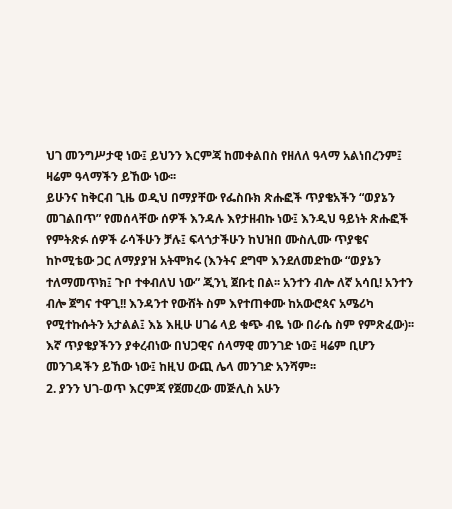ህገ መንግሥታዊ ነው፤ ይህንን እርምጃ ከመቀልበስ የዘለለ ዓላማ አልነበረንም፤ ዛሬም ዓላማችን ይኸው ነው፡፡
ይሁንና ከቅርብ ጊዜ ወዲህ በማያቸው የፌስቡክ ጽሑፎች ጥያቄአችን “ወያኔን መገልበጥ” የመሰላቸው ሰዎች እንዳሉ እየታዘብኩ ነው፤ እንዲህ ዓይነት ጽሑፎች የምትጽፉ ሰዎች ራሳችሁን ቻሉ፤ ፍላጎታችሁን ከህዝበ ሙስሊሙ ጥያቄና ከኮሚቴው ጋር ለማያያዝ አትሞክሩ (እንትና ደግሞ እንደለመድከው “ወያኔን ተለማመጥክ፤ ጉቦ ተቀብለህ ነው” ጂንኒ ጀቡቲ በል፡፡ አንተን ብሎ ለኛ አሳቢ! አንተን ብሎ ጀግና ተዋጊ!! እንዳንተ የውሸት ስም እየተጠቀሙ ከአውሮጳና አሜሪካ የሚተኩሱትን አታልል፤ እኔ እዚሁ ሀገሬ ላይ ቁጭ ብዬ ነው በራሴ ስም የምጽፈው)፡፡ እኛ ጥያቄያችንን ያቀረብነው በህጋዊና ሰላማዊ መንገድ ነው፤ ዛሬም ቢሆን መንገዳችን ይኸው ነው፤ ከዚህ ውጪ ሌላ መንገድ አንሻም፡፡
2. ያንን ህገ-ወጥ እርምጃ የጀመረው መጅሊስ አሁን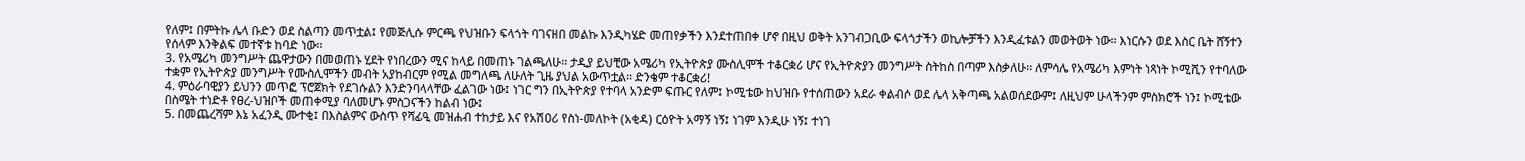የለም፤ በምትኩ ሌላ ቡድን ወደ ስልጣን መጥቷል፤ የመጅሊሱ ምርጫ የህዝቡን ፍላጎት ባገናዘበ መልኩ እንዲካሄድ መጠየቃችን እንደተጠበቀ ሆኖ በዚህ ወቅት አንገብጋቢው ፍላጎታችን ወኪሎቻችን እንዲፈቱልን መወትወት ነው፡፡ እነርሱን ወደ እስር ቤት ሸኝተን የሰላም እንቅልፍ መተኛቱ ከባድ ነው፡፡
3. የአሜሪካ መንግሥት ጨዋታውን በመወጠኑ ሂደት የነበረውን ሚና ከላይ በመጠኑ ገልጫለሁ፡፡ ታዲያ ይህቺው አሜሪካ የኢትዮጵያ ሙስሊሞች ተቆርቋሪ ሆና የኢትዮጵያን መንግሥት ስትከስ በጣም እስቃለሁ፡፡ ለምሳሌ የአሜሪካ እምነት ነጻነት ኮሚሺን የተባለው ተቋም የኢትዮጵያ መንግሥት የሙስሊሞችን መብት አያከብርም የሚል መግለጫ ለሁለት ጊዜ ያህል አውጥቷል፡፡ ድንቄም ተቆርቋሪ!
4. ምዕራባዊያን ይህንን መጥፎ ፕሮጀክት የደገሱልን እንድንባላላቸው ፈልገው ነው፤ ነገር ግን በኢትዮጵያ የተባላ አንድም ፍጡር የለም፤ ኮሚቴው ከህዝቡ የተሰጠውን አደራ ቀልብሶ ወደ ሌላ አቅጣጫ አልወሰደውም፤ ለዚህም ሁላችንም ምስክሮች ነን፤ ኮሚቴው በስሜት ተነድቶ የፀረ-ህዝቦች መጠቀሚያ ባለመሆኑ ምስጋናችን ከልብ ነው፤
5. በመጨረሻም እኔ አፈንዲ ሙተቂ፤ በእስልምና ውስጥ የሻፊዒ መዝሐብ ተከታይ እና የአሽዐሪ የስነ-መለኮት (አቂዳ) ርዕዮት አማኝ ነኝ፤ ነገም እንዲሁ ነኝ፤ ተነገ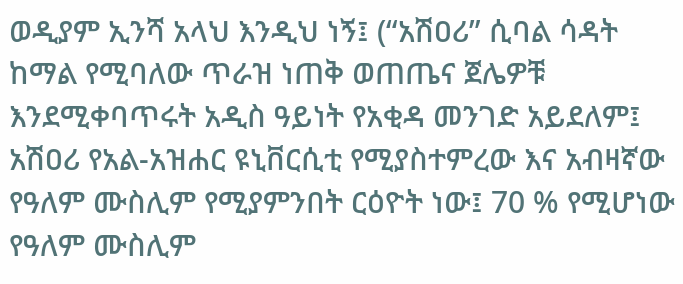ወዲያም ኢንሻ አላህ እንዲህ ነኝ፤ (“አሽዐሪ” ሲባል ሳዳት ከማል የሚባለው ጥራዝ ነጠቅ ወጠጤና ጀሌዎቹ እንደሚቀባጥሩት አዲስ ዓይነት የአቂዳ መንገድ አይደለም፤ አሽዐሪ የአል-አዝሐር ዩኒቨርሲቲ የሚያስተምረው እና አብዛኛው የዓለም ሙስሊም የሚያምንበት ርዕዮት ነው፤ 70 % የሚሆነው የዓለም ሙስሊም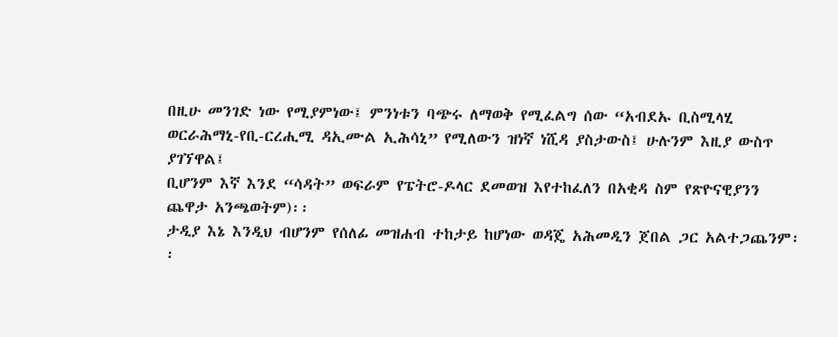በዚሁ መንገድ ነው የሚያምነው፤ ምንነቱን ባጭሩ ለማወቅ የሚፈልግ ሰው “አብደኡ ቢስሚላሂ ወርራሕማኒ-የቢ-ርረሒሚ ዳኢሙል ኢሕሳኒ” የሚለውን ዝነኛ ነሺዳ ያስታውስ፤ ሁሉንም እዚያ ውስጥ ያገኘዋል፤
ቢሆንም እኛ እንደ “ሳዳት” ወፍራም የፔትሮ-ዶላር ደመወዝ እየተከፈለን በአቂዳ ስም የጽዮናዊያንን ጨዋታ አንጫወትም)፡፡
ታዲያ እኔ እንዲህ ብሆንም የሰለፊ መዝሐብ ተከታይ ከሆነው ወዳጄ አሕመዲን ጀበል ጋር አልተጋጨንም፡፡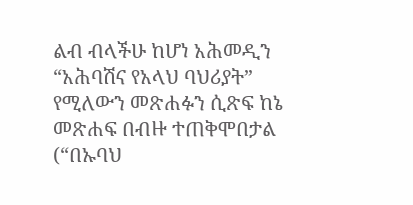ልብ ብላችሁ ከሆነ አሕመዲን “አሕባሽና የአላህ ባህሪያት” የሚለውን መጽሐፉን ሲጽፍ ከኔ መጽሐፍ በብዙ ተጠቅሞበታል (“በኡባህ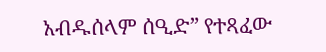አብዱሰላም ሰዒድ” የተጻፈው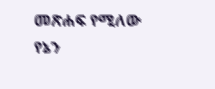መጽሐፍ የሚለው የኔን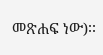መጽሐፍ ነው)፡፡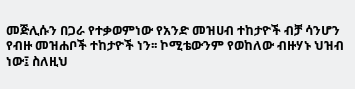መጅሊሱን በጋራ የተቃወምነው የአንድ መዝሀብ ተከታዮች ብቻ ሳንሆን የብዙ መዝሐቦች ተከታዮች ነን፡፡ ኮሚቴውንም የወከለው ብዙሃኑ ህዝብ ነው፤ ስለዚህ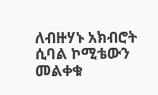ለብዙሃኑ አክብሮት ሲባል ኮሚቴውን መልቀቁ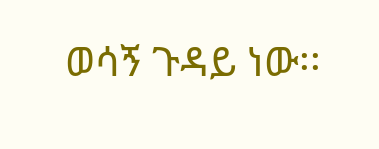ወሳኝ ጉዳይ ነው፡፡